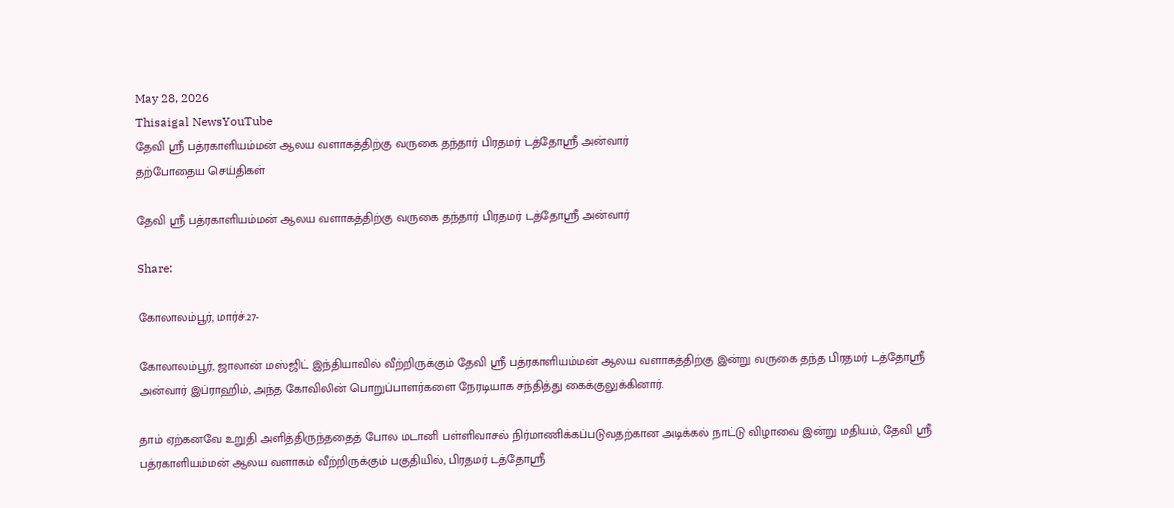May 28, 2026
Thisaigal NewsYouTube
தேவி ஸ்ரீ பத்ரகாளியம்மன் ஆலய வளாகத்திற்கு வருகை தந்தார் பிரதமர் டத்தோஸ்ரீ அன்வார்
தற்போதைய செய்திகள்

தேவி ஸ்ரீ பத்ரகாளியம்மன் ஆலய வளாகத்திற்கு வருகை தந்தார் பிரதமர் டத்தோஸ்ரீ அன்வார்

Share:

கோலாலம்பூர், மார்ச்.27-

கோலாலம்பூர், ஜாலான் மஸ்ஜிட் இந்தியாவில் வீற்றிருக்கும் தேவி ஸ்ரீ பத்ரகாளியம்மன் ஆலய வளாகத்திற்கு இன்று வருகை தந்த பிரதமர் டத்தோஸ்ரீ அன்வார் இப்ராஹிம், அந்த கோவிலின் பொறுப்பாளர்களை நேரடியாக சந்தித்து கைக்குலுக்கினார்.

தாம் ஏற்கனவே உறுதி அளித்திருந்ததைத் போல மடானி பள்ளிவாசல் நிர்மாணிக்கப்படுவதற்கான அடிக்கல் நாட்டு விழாவை இன்று மதியம், தேவி ஸ்ரீ பத்ரகாளியம்மன் ஆலய வளாகம் வீற்றிருக்கும் பகுதியில், பிரதமர் டத்தோஸ்ரீ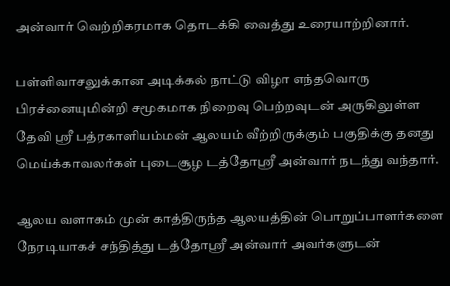அன்வார் வெற்றிகரமாக தொடக்கி வைத்து உரையாற்றினார்.

பள்ளிவாசலுக்கான அடிக்கல் நாட்டு விழா எந்தவொரு பிரச்னையுமின்றி சமூகமாக நிறைவு பெற்றவுடன் அருகிலுள்ள தேவி ஸ்ரீ பத்ரகாளியம்மன் ஆலயம் வீற்றிருக்கும் பகுதிக்கு தனது மெய்க்காவலர்கள் புடைசூழ டத்தோஸ்ரீ அன்வார் நடந்து வந்தார்.

ஆலய வளாகம் முன் காத்திருந்த ஆலயத்தின் பொறுப்பாளர்களை நேரடியாகச் சந்தித்து டத்தோஸ்ரீ அன்வார் அவர்களுடன்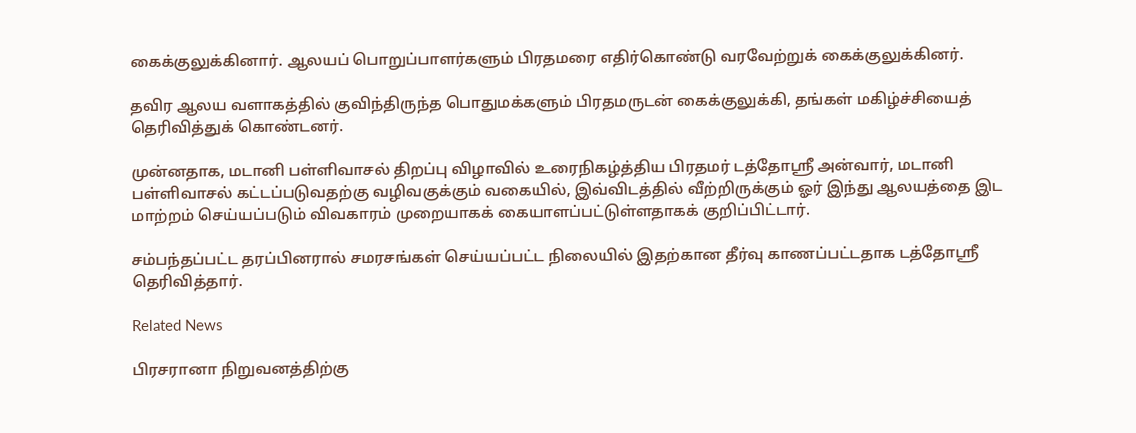கைக்குலுக்கினார். ஆலயப் பொறுப்பாளர்களும் பிரதமரை எதிர்கொண்டு வரவேற்றுக் கைக்குலுக்கினர்.

தவிர ஆலய வளாகத்தில் குவிந்திருந்த பொதுமக்களும் பிரதமருடன் கைக்குலுக்கி, தங்கள் மகிழ்ச்சியைத் தெரிவித்துக் கொண்டனர்.

முன்னதாக, மடானி பள்ளிவாசல் திறப்பு விழாவில் உரைநிகழ்த்திய பிரதமர் டத்தோஸ்ரீ அன்வார், மடானி பள்ளிவாசல் கட்டப்படுவதற்கு வழிவகுக்கும் வகையில், இவ்விடத்தில் வீற்றிருக்கும் ஓர் இந்து ஆலயத்தை இட மாற்றம் செய்யப்படும் விவகாரம் முறையாகக் கையாளப்பட்டுள்ளதாகக் குறிப்பிட்டார்.

சம்பந்தப்பட்ட தரப்பினரால் சமரசங்கள் செய்யப்பட்ட நிலையில் இதற்கான தீர்வு காணப்பட்டதாக டத்தோஸ்ரீ தெரிவித்தார்.

Related News

பிரசரானா நிறுவனத்திற்கு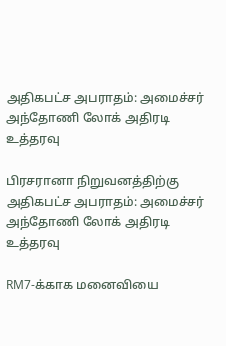அதிகபட்ச அபராதம்: அமைச்சர் அந்தோணி லோக் அதிரடி உத்தரவு

பிரசரானா நிறுவனத்திற்கு அதிகபட்ச அபராதம்: அமைச்சர் அந்தோணி லோக் அதிரடி உத்தரவு

RM7-க்காக மனைவியை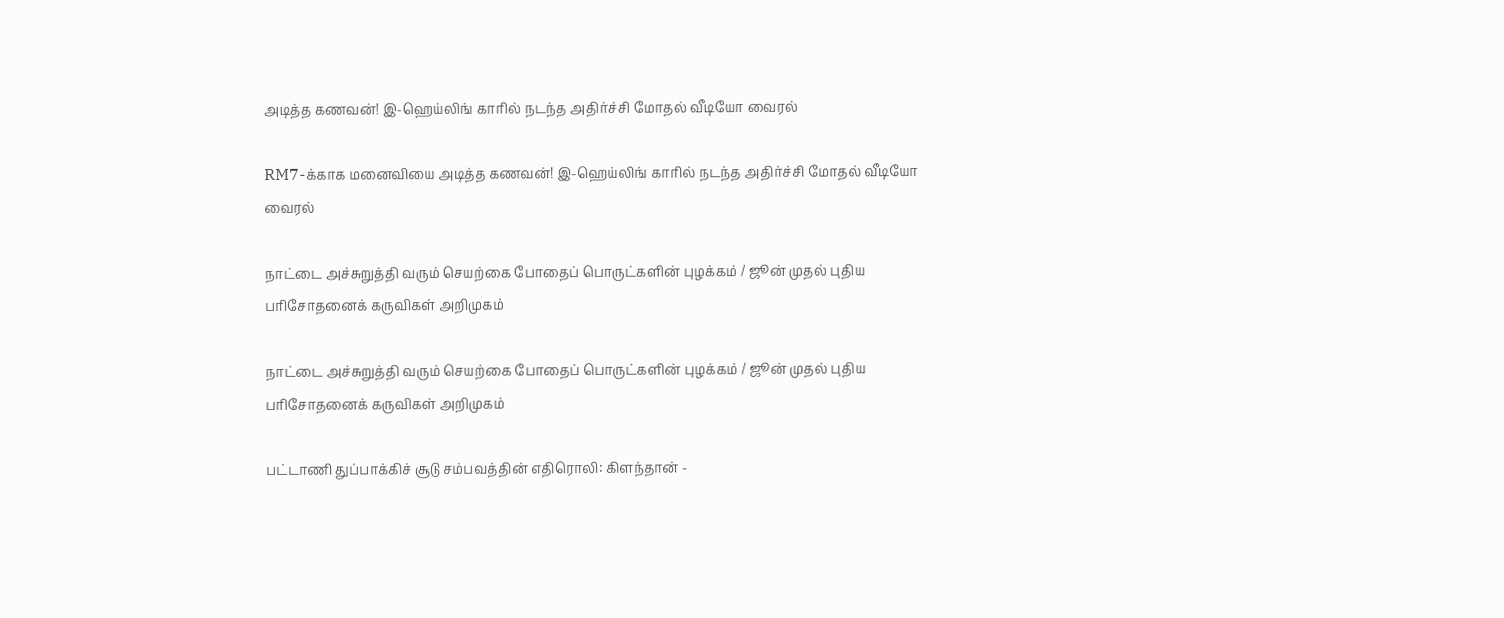அடித்த கணவன்! இ-ஹெய்லிங் காரில் நடந்த அதிர்ச்சி மோதல் வீடியோ வைரல்

RM7-க்காக மனைவியை அடித்த கணவன்! இ-ஹெய்லிங் காரில் நடந்த அதிர்ச்சி மோதல் வீடியோ வைரல்

நாட்டை அச்சுறுத்தி வரும் செயற்கை போதைப் பொருட்களின் புழக்கம் / ஜூன் முதல் புதிய பரிசோதனைக் கருவிகள் அறிமுகம்

நாட்டை அச்சுறுத்தி வரும் செயற்கை போதைப் பொருட்களின் புழக்கம் / ஜூன் முதல் புதிய பரிசோதனைக் கருவிகள் அறிமுகம்

பட்டாணி துப்பாக்கிச் சூடு சம்பவத்தின் எதிரொலி: கிளந்தான் -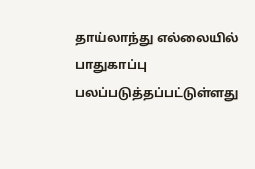தாய்லாந்து எல்லையில் பாதுகாப்பு பலப்படுத்தப்பட்டுள்ளது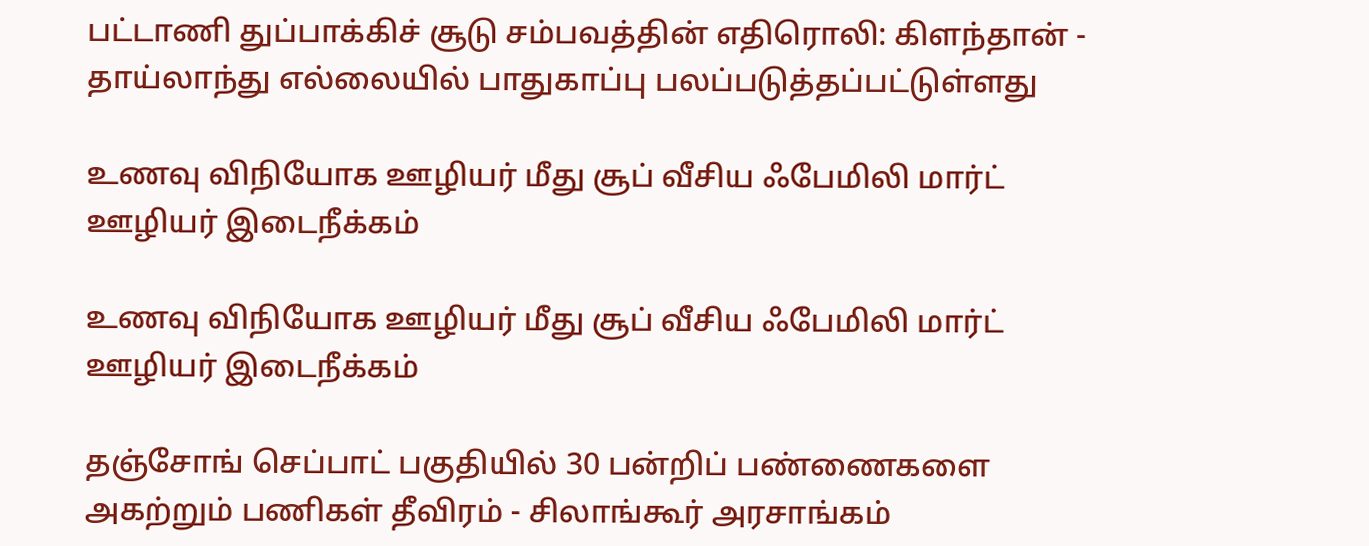பட்டாணி துப்பாக்கிச் சூடு சம்பவத்தின் எதிரொலி: கிளந்தான் - தாய்லாந்து எல்லையில் பாதுகாப்பு பலப்படுத்தப்பட்டுள்ளது

உணவு விநியோக ஊழியர் மீது சூப் வீசிய ஃபேமிலி மார்ட் ஊழியர் இடைநீக்கம்

உணவு விநியோக ஊழியர் மீது சூப் வீசிய ஃபேமிலி மார்ட் ஊழியர் இடைநீக்கம்

தஞ்சோங் செப்பாட் பகுதியில் 30 பன்றிப் பண்ணைகளை அகற்றும் பணிகள் தீவிரம் - சிலாங்கூர் அரசாங்கம்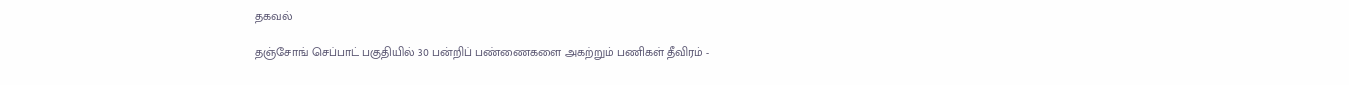தகவல்

தஞ்சோங் செப்பாட் பகுதியில் 30 பன்றிப் பண்ணைகளை அகற்றும் பணிகள் தீவிரம் -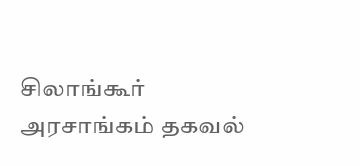சிலாங்கூர் அரசாங்கம் தகவல்